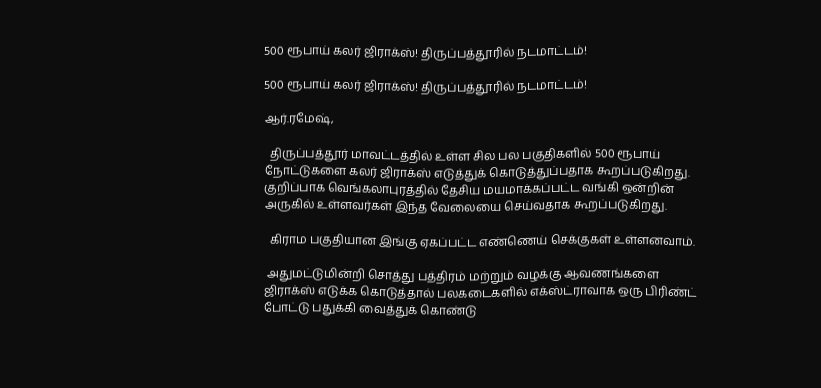500 ரூபாய் கலர் ஜிராக்ஸ்! திருப்பத்தூரில் நடமாட்டம்!

500 ரூபாய் கலர் ஜிராக்ஸ்! திருப்பத்தூரில் நடமாட்டம்!

ஆர்.ரமேஷ்,

  திருப்பத்தூர் மாவட்டத்தில் உள்ள சில பல பகுதிகளில் 500 ரூபாய் நோட்டுகளை கலர் ஜிராக்ஸ் எடுத்துக் கொடுத்துப்பதாக கூறப்படுகிறது. குறிப்பாக வெங்கலாபுரத்தில் தேசிய மயமாக்கப்பட்ட வங்கி ஒன்றின் அருகில் உள்ளவர்கள் இந்த வேலையை செய்வதாக கூறப்படுகிறது.

  கிராம பகுதியான இங்கு ஏகப்பட்ட எண்ணெய் செக்குகள் உள்ளனவாம்.

 அதுமட்டுமின்றி சொத்து பத்திரம் மற்றும் வழக்கு ஆவணங்களை ஜிராக்ஸ் எடுக்க கொடுத்தால் பலகடைகளில் எக்ஸ்ட்ராவாக ஒரு பிரிண்ட் போட்டு பதுக்கி வைத்துக் கொண்டு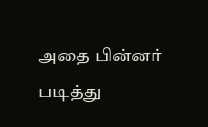அதை பின்னர் படித்து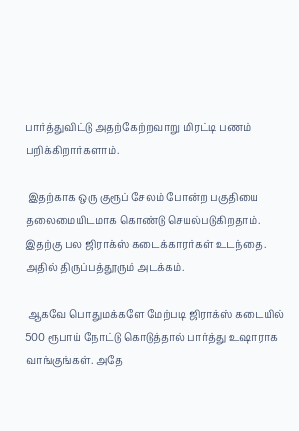பார்த்துவிட்டு அதற்கேற்றவாறு மிரட்டி பணம் பறிக்கிறார்களாம்.

 இதற்காக ஒரு குரூப் சேலம் போன்ற பகுதியை தலைமையிடமாக கொண்டு செயல்படுகிறதாம். இதற்கு பல ஜிராக்ஸ் கடைக்காரர்கள் உடந்தை. அதில் திருப்பத்தூரும் அடக்கம்.

 ஆகவே பொதுமக்களே மேற்படி ஜிராக்ஸ் கடையில் 500 ரூபாய் நோட்டு கொடுத்தால் பார்த்து உஷாராக வாங்குங்கள். அதே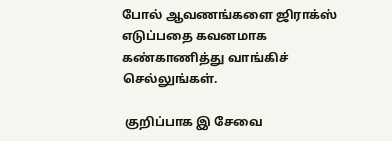போல் ஆவணங்களை ஜிராக்ஸ் எடுப்பதை கவனமாக கண்காணித்து வாங்கிச் செல்லுங்கள்.

 குறிப்பாக இ சேவை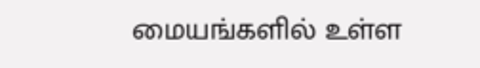மையங்களில் உள்ள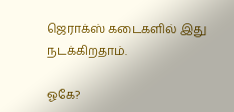ஜெராக்ஸ் கடைகளில் இது நடக்கிறதாம்.

ஓகே?